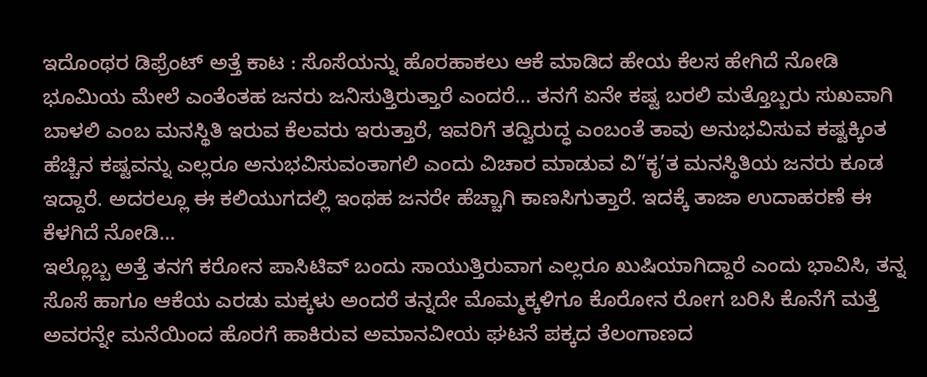ಇದೊಂಥರ ಡಿಫ್ರೆಂಟ್ ಅತ್ತೆ ಕಾಟ : ಸೊಸೆಯನ್ನು ಹೊರಹಾಕಲು ಆಕೆ ಮಾಡಿದ ಹೇಯ ಕೆಲಸ ಹೇಗಿದೆ ನೋಡಿ
ಭೂಮಿಯ ಮೇಲೆ ಎಂತೆಂತಹ ಜನರು ಜನಿಸುತ್ತಿರುತ್ತಾರೆ ಎಂದರೆ… ತನಗೆ ಏನೇ ಕಷ್ಟ ಬರಲಿ ಮತ್ತೊಬ್ಬರು ಸುಖವಾಗಿ ಬಾಳಲಿ ಎಂಬ ಮನಸ್ಥಿತಿ ಇರುವ ಕೆಲವರು ಇರುತ್ತಾರೆ, ಇವರಿಗೆ ತದ್ವಿರುದ್ಧ ಎಂಬಂತೆ ತಾವು ಅನುಭವಿಸುವ ಕಷ್ಟಕ್ಕಿಂತ ಹೆಚ್ಚಿನ ಕಷ್ಟವನ್ನು ಎಲ್ಲರೂ ಅನುಭವಿಸುವಂತಾಗಲಿ ಎಂದು ವಿಚಾರ ಮಾಡುವ ವಿ”ಕೃ’ತ ಮನಸ್ಥಿತಿಯ ಜನರು ಕೂಡ ಇದ್ದಾರೆ. ಅದರಲ್ಲೂ ಈ ಕಲಿಯುಗದಲ್ಲಿ ಇಂಥಹ ಜನರೇ ಹೆಚ್ಚಾಗಿ ಕಾಣಸಿಗುತ್ತಾರೆ. ಇದಕ್ಕೆ ತಾಜಾ ಉದಾಹರಣೆ ಈ ಕೆಳಗಿದೆ ನೋಡಿ…
ಇಲ್ಲೊಬ್ಬ ಅತ್ತೆ ತನಗೆ ಕರೋನ ಪಾಸಿಟಿವ್ ಬಂದು ಸಾಯುತ್ತಿರುವಾಗ ಎಲ್ಲರೂ ಖುಷಿಯಾಗಿದ್ದಾರೆ ಎಂದು ಭಾವಿಸಿ, ತನ್ನ ಸೊಸೆ ಹಾಗೂ ಆಕೆಯ ಎರಡು ಮಕ್ಕಳು ಅಂದರೆ ತನ್ನದೇ ಮೊಮ್ಮಕ್ಕಳಿಗೂ ಕೊರೋನ ರೋಗ ಬರಿಸಿ ಕೊನೆಗೆ ಮತ್ತೆ ಅವರನ್ನೇ ಮನೆಯಿಂದ ಹೊರಗೆ ಹಾಕಿರುವ ಅಮಾನವೀಯ ಘಟನೆ ಪಕ್ಕದ ತೆಲಂಗಾಣದ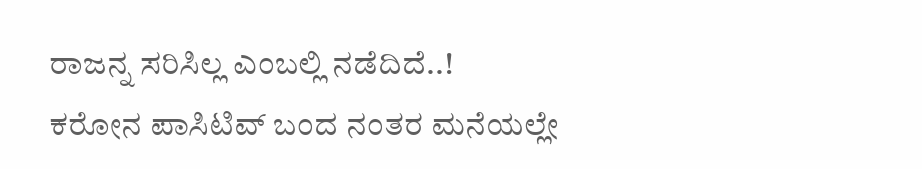ರಾಜನ್ನ ಸರಿಸಿಲ್ಲ ಎಂಬಲ್ಲಿ ನಡೆದಿದೆ..!
ಕರೋನ ಪಾಸಿಟಿವ್ ಬಂದ ನಂತರ ಮನೆಯಲ್ಲೇ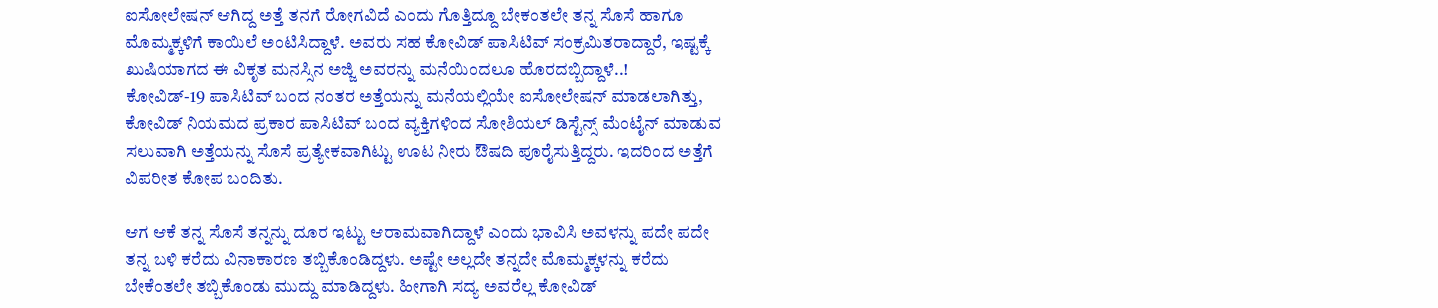ಐಸೋಲೇಷನ್ ಆಗಿದ್ದ ಅತ್ತೆ ತನಗೆ ರೋಗವಿದೆ ಎಂದು ಗೊತ್ತಿದ್ದೂ ಬೇಕಂತಲೇ ತನ್ನ ಸೊಸೆ ಹಾಗೂ ಮೊಮ್ಮಕ್ಕಳಿಗೆ ಕಾಯಿಲೆ ಅಂಟಿಸಿದ್ದಾಳೆ. ಅವರು ಸಹ ಕೋವಿಡ್ ಪಾಸಿಟಿವ್ ಸಂಕ್ರಮಿತರಾದ್ದಾರೆ, ಇಷ್ಟಕ್ಕೆ ಖುಷಿಯಾಗದ ಈ ವಿಕೃತ ಮನಸ್ಸಿನ ಅಜ್ಜಿ ಅವರನ್ನು ಮನೆಯಿಂದಲೂ ಹೊರದಬ್ಬಿದ್ದಾಳೆ..!
ಕೋವಿಡ್-19 ಪಾಸಿಟಿವ್ ಬಂದ ನಂತರ ಅತ್ತೆಯನ್ನು ಮನೆಯಲ್ಲಿಯೇ ಐಸೋಲೇಷನ್ ಮಾಡಲಾಗಿತ್ತು, ಕೋವಿಡ್ ನಿಯಮದ ಪ್ರಕಾರ ಪಾಸಿಟಿವ್ ಬಂದ ವ್ಯಕ್ತಿಗಳಿಂದ ಸೋಶಿಯಲ್ ಡಿಸ್ಟೆನ್ಸ್ ಮೆಂಟೈನ್ ಮಾಡುವ ಸಲುವಾಗಿ ಅತ್ತೆಯನ್ನು ಸೊಸೆ ಪ್ರತ್ಯೇಕವಾಗಿಟ್ಟು ಊಟ ನೀರು ಔಷದಿ ಪೂರೈಸುತ್ತಿದ್ದರು. ಇದರಿಂದ ಅತ್ತೆಗೆ ವಿಪರೀತ ಕೋಪ ಬಂದಿತು.

ಆಗ ಆಕೆ ತನ್ನ ಸೊಸೆ ತನ್ನನ್ನು ದೂರ ಇಟ್ಟು ಆರಾಮವಾಗಿದ್ದಾಳೆ ಎಂದು ಭಾವಿಸಿ ಅವಳನ್ನು ಪದೇ ಪದೇ ತನ್ನ ಬಳಿ ಕರೆದು ವಿನಾಕಾರಣ ತಬ್ಬಿಕೊಂಡಿದ್ದಳು. ಅಷ್ಟೇ ಅಲ್ಲದೇ ತನ್ನದೇ ಮೊಮ್ಮಕ್ಕಳನ್ನು ಕರೆದು ಬೇಕೆಂತಲೇ ತಬ್ಬಿಕೊಂಡು ಮುದ್ದು ಮಾಡಿದ್ದಳು. ಹೀಗಾಗಿ ಸದ್ಯ ಅವರೆಲ್ಲ ಕೋವಿಡ್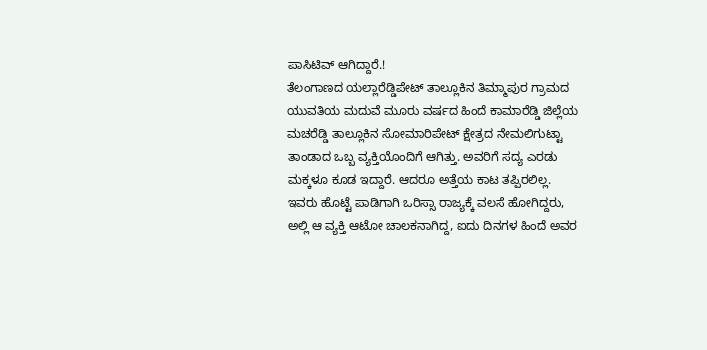ಪಾಸಿಟಿವ್ ಆಗಿದ್ದಾರೆ.!
ತೆಲಂಗಾಣದ ಯಲ್ಲಾರೆಡ್ಡಿಪೇಟ್ ತಾಲ್ಲೂಕಿನ ತಿಮ್ಮಾಪುರ ಗ್ರಾಮದ ಯುವತಿಯ ಮದುವೆ ಮೂರು ವರ್ಷದ ಹಿಂದೆ ಕಾಮಾರೆಡ್ಡಿ ಜಿಲ್ಲೆಯ ಮಚರೆಡ್ಡಿ ತಾಲ್ಲೂಕಿನ ಸೋಮಾರಿಪೇಟ್ ಕ್ಷೇತ್ರದ ನೇಮಲಿಗುಟ್ಟಾ ತಾಂಡಾದ ಒಬ್ಬ ವ್ಯಕ್ತಿಯೊಂದಿಗೆ ಆಗಿತ್ತು. ಅವರಿಗೆ ಸದ್ಯ ಎರಡು ಮಕ್ಕಳೂ ಕೂಡ ಇದ್ದಾರೆ. ಆದರೂ ಅತ್ತೆಯ ಕಾಟ ತಪ್ಪಿರಲಿಲ್ಲ.
ಇವರು ಹೊಟ್ಟೆ ಪಾಡಿಗಾಗಿ ಒರಿಸ್ಸಾ ರಾಜ್ಯಕ್ಕೆ ವಲಸೆ ಹೋಗಿದ್ದರು, ಅಲ್ಲಿ ಆ ವ್ಯಕ್ತಿ ಆಟೋ ಚಾಲಕನಾಗಿದ್ದ, ಐದು ದಿನಗಳ ಹಿಂದೆ ಅವರ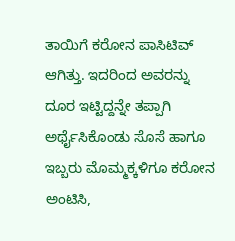ತಾಯಿಗೆ ಕರೋನ ಪಾಸಿಟಿವ್ ಆಗಿತ್ತು. ಇದರಿಂದ ಅವರನ್ನು ದೂರ ಇಟ್ಟಿದ್ದನ್ನೇ ತಪ್ಪಾಗಿ ಅರ್ಥೈಸಿಕೊಂಡು ಸೊಸೆ ಹಾಗೂ ಇಬ್ಬರು ಮೊಮ್ಮಕ್ಕಳಿಗೂ ಕರೋನ ಅಂಟಿಸಿ,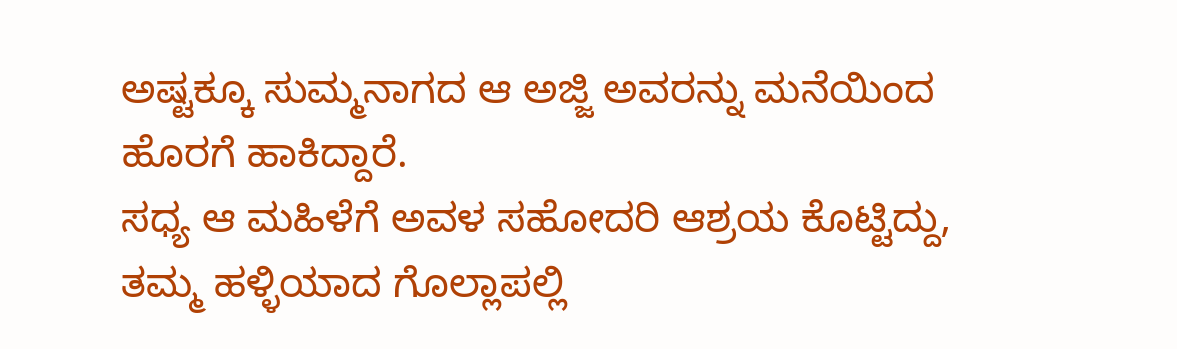ಅಷ್ಟಕ್ಕೂ ಸುಮ್ಮನಾಗದ ಆ ಅಜ್ಜಿ ಅವರನ್ನು ಮನೆಯಿಂದ ಹೊರಗೆ ಹಾಕಿದ್ದಾರೆ.
ಸಧ್ಯ ಆ ಮಹಿಳೆಗೆ ಅವಳ ಸಹೋದರಿ ಆಶ್ರಯ ಕೊಟ್ಟಿದ್ದು, ತಮ್ಮ ಹಳ್ಳಿಯಾದ ಗೊಲ್ಲಾಪಲ್ಲಿ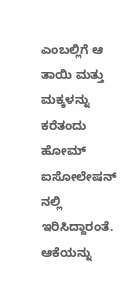ಎಂಬಲ್ಲಿಗೆ ಆ ತಾಯಿ ಮತ್ತು ಮಕ್ಕಳನ್ನು ಕರೆತಂದು ಹೋಮ್ ಐಸೋಲೇಷನ್ ನಲ್ಲಿ ಇರಿಸಿದ್ದಾರಂತೆ. ಆಕೆಯನ್ನು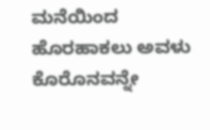ಮನೆಯಿಂದ ಹೊರಹಾಕಲು ಅವಳು ಕೊರೊನವನ್ನೇ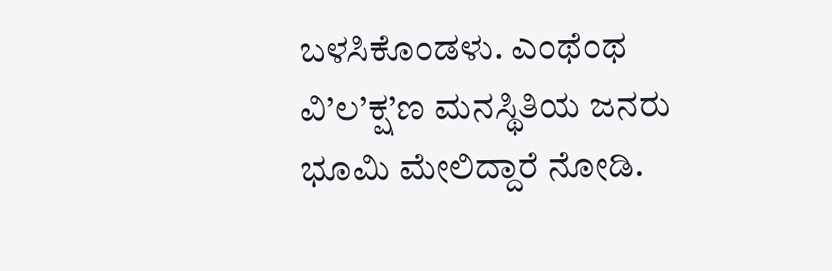ಬಳಸಿಕೊಂಡಳು. ಎಂಥೆಂಥ ವಿ’ಲ’ಕ್ಷ’ಣ ಮನಸ್ಥಿತಿಯ ಜನರು ಭೂಮಿ ಮೇಲಿದ್ದಾರೆ ನೋಡಿ.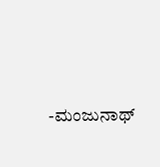-ಮಂಜುನಾಥ್